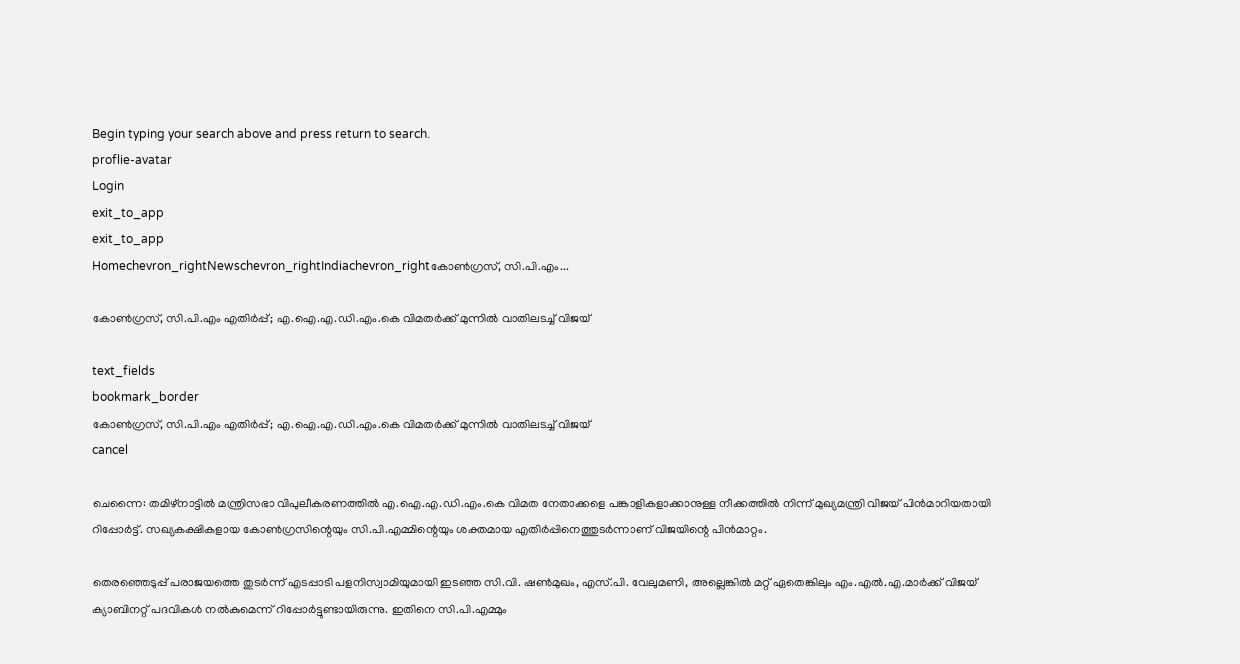Begin typing your search above and press return to search.
proflie-avatar
Login
exit_to_app
exit_to_app
Homechevron_rightNewschevron_rightIndiachevron_rightകോൺഗ്രസ്, സി.പി.എം...

കോൺഗ്രസ്, സി.പി.എം എതിർപ്പ്; എ.ഐ.എ.ഡി.എം.കെ വിമതർക്ക് മുന്നിൽ വാതിലടച്ച് വിജയ്

text_fields
bookmark_border
കോൺഗ്രസ്, സി.പി.എം എതിർപ്പ്; എ.ഐ.എ.ഡി.എം.കെ വിമതർക്ക് മുന്നിൽ വാതിലടച്ച് വിജയ്
cancel

ചെന്നൈ: തമിഴ്നാട്ടിൽ മന്ത്രിസഭാ വിപുലീകരണത്തിൽ എ.ഐ.എ.ഡി.എം.കെ വിമത നേതാക്കളെ പങ്കാളികളാക്കാനുള്ള നീക്കത്തിൽ നിന്ന് മുഖ്യമന്ത്രി വിജയ് പിൻമാറിയതായി റിപ്പോർട്ട്. സഖ്യകക്ഷികളായ കോൺഗ്രസിന്റെയും സി.പി.എമ്മിന്റെയും ശക്തമായ എതിർപ്പിനെത്തുടർന്നാണ് വിജയിന്റെ പിൻമാറ്റം.

തെരഞ്ഞെടുപ്പ് പരാജയത്തെ തുടർന്ന് എടപ്പാടി പളനിസ്വാമിയുമായി ഇടഞ്ഞ സി.വി. ഷൺമുഖം, എസ്.പി. വേലുമണി, അല്ലെങ്കിൽ മറ്റ് ഏതെങ്കിലും എം.എൽ.എ.മാർക്ക് വിജയ് ക്യാബിനറ്റ് പദവികൾ നൽകുമെന്ന് റിപ്പോർട്ടുണ്ടായിരുന്നു. ഇതിനെ സി.പി.എമ്മും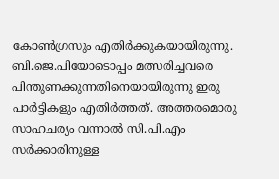കോൺഗ്രസും എതിർക്കുകയായിരുന്നു. ബി.ജെ.പിയോടൊപ്പം മത്സരിച്ചവരെ പിന്തുണക്കുന്നതിനെയായിരുന്നു ഇരു പാർട്ടികളും എതിർത്തത്. അത്തരമൊരു സാഹചര്യം വന്നാൽ സി.പി.എം സർക്കാരിനുള്ള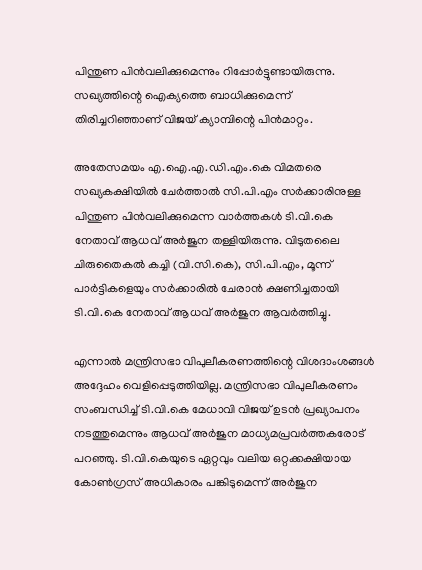പിന്തുണ പിൻവലിക്കുമെന്നും റിപ്പോർട്ടുണ്ടായിരുന്നു. സഖ്യത്തിന്റെ ഐക്യത്തെ ബാധിക്കുമെന്ന് തിരിച്ചറിഞ്ഞാണ് വിജയ് ക്യാമ്പിന്റെ പിൻമാറ്റം.

അതേസമയം എ.ഐ.എ.ഡി.എം.കെ വിമതരെ സഖ്യകക്ഷിയിൽ ചേർത്താൽ സി.പി.എം സർക്കാരിനുള്ള പിന്തുണ പിൻവലിക്കുമെന്ന വാർത്തകൾ ടി.വി.കെ നേതാവ് ആധവ് അർജുന തള്ളിയിരുന്നു. വിടുതലൈ ചിരുതൈകൽ കച്ചി (വി.സി.കെ), സി.പി.എം, മൂന്ന് പാർട്ടികളെയും സർക്കാരിൽ ചേരാൻ ക്ഷണിച്ചതായി ടി.വി.കെ നേതാവ് ആധവ് അർജുന ആവർത്തിച്ചു.

എന്നാൽ മന്ത്രിസഭാ വിപുലീകരണത്തിന്റെ വിശദാംശങ്ങൾ അദ്ദേഹം വെളിപ്പെടുത്തിയില്ല. മന്ത്രിസഭാ വിപുലീകരണം സംബന്ധിച്ച് ടി.വി.കെ മേധാവി വിജയ് ഉടൻ പ്രഖ്യാപനം നടത്തുമെന്നും ആധവ് അർജുന മാധ്യമപ്രവർത്തകരോട് പറഞ്ഞു. ടി.വി.കെയുടെ ഏറ്റവും വലിയ ഒറ്റക്കക്ഷിയായ കോൺഗ്രസ് അധികാരം പങ്കിടുമെന്ന് അർജുന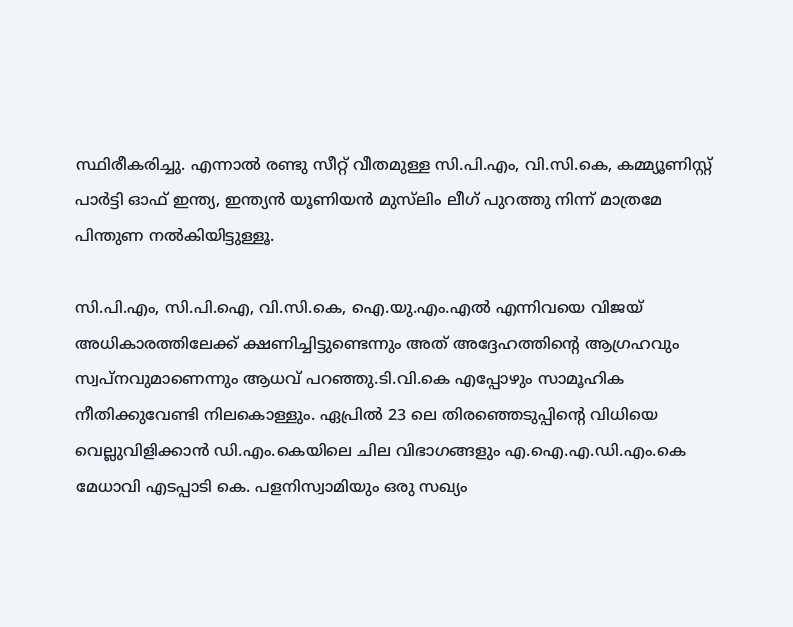സ്ഥിരീകരിച്ചു. എന്നാൽ രണ്ടു സീറ്റ് വീതമുള്ള സി.പി.എം, വി.സി.കെ, കമ്മ്യൂണിസ്റ്റ് പാർട്ടി ഓഫ് ഇന്ത്യ, ഇന്ത്യൻ യൂണിയൻ മുസ്‌ലിം ലീഗ് പുറത്തു നിന്ന് മാത്രമേ പിന്തുണ നൽകിയിട്ടുള്ളൂ.

സി.പി.എം, സി.പി.ഐ, വി.സി.കെ, ഐ.യു.എം.എൽ എന്നിവയെ വിജയ് അധികാരത്തിലേക്ക് ക്ഷണിച്ചിട്ടുണ്ടെന്നും അത് അദ്ദേഹത്തിന്റെ ആഗ്രഹവും സ്വപ്നവുമാണെന്നും ആധവ് പറഞ്ഞു.ടി.വി.കെ എപ്പോഴും സാമൂഹിക നീതിക്കുവേണ്ടി നിലകൊള്ളും. ഏപ്രിൽ 23 ലെ തിരഞ്ഞെടുപ്പിന്റെ വിധിയെ വെല്ലുവിളിക്കാൻ ഡി.എം.കെയിലെ ചില വിഭാഗങ്ങളും എ.ഐ.എ.ഡി.എം.കെ മേധാവി എടപ്പാടി കെ. പളനിസ്വാമിയും ഒരു സഖ്യം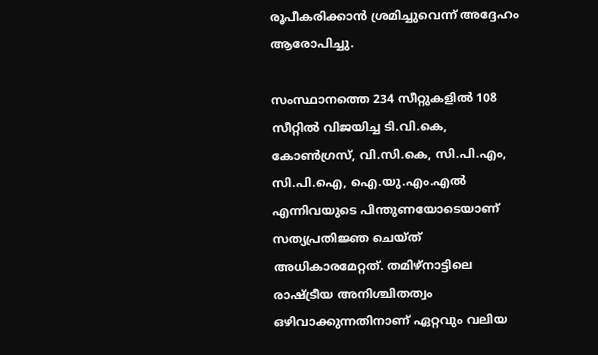രൂപീകരിക്കാൻ ശ്രമിച്ചുവെന്ന് അദ്ദേഹം ആരോപിച്ചു.

സംസ്ഥാനത്തെ 234 സീറ്റുകളിൽ 108 സീറ്റിൽ വിജയിച്ച ടി.വി.കെ, കോൺഗ്രസ്, വി.സി.കെ, സി.പി.എം, സി.പി.ഐ, ഐ.യു.എം.എൽ എന്നിവയുടെ പിന്തുണയോടെയാണ് സത്യപ്രതിജ്ഞ ചെയ്ത് അധികാരമേറ്റത്. തമിഴ്നാട്ടിലെ രാഷ്ട്രീയ അനിശ്ചിതത്വം ഒഴിവാക്കുന്നതിനാണ് ഏറ്റവും വലിയ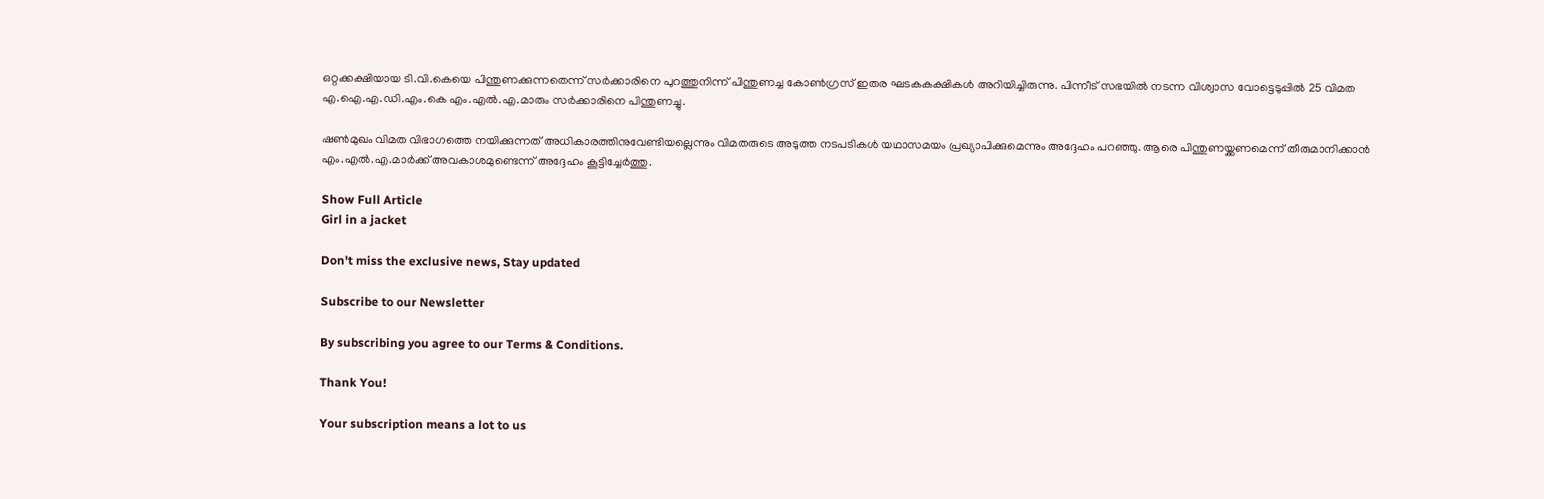ഒറ്റക്കക്ഷിയായ ടി.വി.കെയെ പിന്തുണക്കുന്നതെന്ന് സർക്കാരിനെ പുറത്തുനിന്ന് പിന്തുണച്ച കോൺഗ്രസ് ഇതര ഘടകകക്ഷികൾ അറിയിച്ചിരുന്നു. പിന്നീട് സഭയിൽ നടന്ന വിശ്വാസ വോട്ടെടുപ്പിൽ 25 വിമത എ.ഐ.എ.ഡി.എം.കെ എം.എൽ.എ.മാരും സർക്കാരിനെ പിന്തുണച്ചു.

ഷൺമുഖം വിമത വിഭാഗത്തെ നയിക്കുന്നത് അധികാരത്തിനുവേണ്ടിയല്ലെന്നും വിമതരുടെ അടുത്ത നടപടികൾ യഥാസമയം പ്രഖ്യാപിക്കുമെന്നും അദ്ദേഹം പറഞ്ഞു. ആരെ പിന്തുണയ്ക്കണമെന്ന് തീരുമാനിക്കാൻ എം.എൽ.എ.മാർക്ക് അവകാശമുണ്ടെന്ന് അദ്ദേഹം കൂട്ടിച്ചേർത്തു.

Show Full Article
Girl in a jacket

Don't miss the exclusive news, Stay updated

Subscribe to our Newsletter

By subscribing you agree to our Terms & Conditions.

Thank You!

Your subscription means a lot to us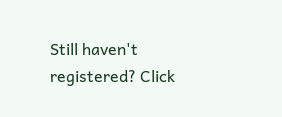Still haven't registered? Click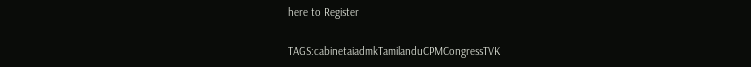here to Register

TAGS:cabinetaiadmkTamilanduCPMCongressTVK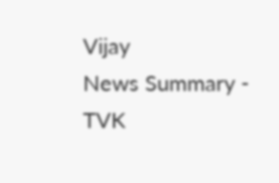Vijay
News Summary - TVK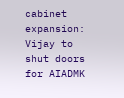cabinet expansion: Vijay to shut doors for AIADMK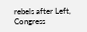rebels after Left, Congress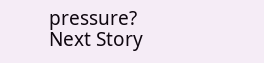pressure?
Next Story